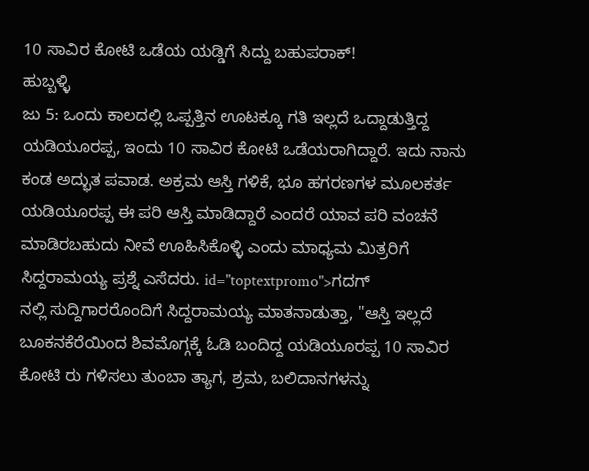10 ಸಾವಿರ ಕೋಟಿ ಒಡೆಯ ಯಡ್ಡಿಗೆ ಸಿದ್ದು ಬಹುಪರಾಕ್!
ಹುಬ್ಬಳ್ಳಿ
ಜು 5: ಒಂದು ಕಾಲದಲ್ಲಿ ಒಪ್ಪತ್ತಿನ ಊಟಕ್ಕೂ ಗತಿ ಇಲ್ಲದೆ ಒದ್ದಾಡುತ್ತಿದ್ದ ಯಡಿಯೂರಪ್ಪ, ಇಂದು 10 ಸಾವಿರ ಕೋಟಿ ಒಡೆಯರಾಗಿದ್ದಾರೆ. ಇದು ನಾನು ಕಂಡ ಅದ್ಭುತ ಪವಾಡ. ಅಕ್ರಮ ಆಸ್ತಿ ಗಳಿಕೆ, ಭೂ ಹಗರಣಗಳ ಮೂಲಕರ್ತ ಯಡಿಯೂರಪ್ಪ ಈ ಪರಿ ಆಸ್ತಿ ಮಾಡಿದ್ದಾರೆ ಎಂದರೆ ಯಾವ ಪರಿ ವಂಚನೆ ಮಾಡಿರಬಹುದು ನೀವೆ ಊಹಿಸಿಕೊಳ್ಳಿ ಎಂದು ಮಾಧ್ಯಮ ಮಿತ್ರರಿಗೆ ಸಿದ್ದರಾಮಯ್ಯ ಪ್ರಶ್ನೆ ಎಸೆದರು. id="toptextpromo">ಗದಗ್
ನಲ್ಲಿ ಸುದ್ದಿಗಾರರೊಂದಿಗೆ ಸಿದ್ದರಾಮಯ್ಯ ಮಾತನಾಡುತ್ತಾ, "ಆಸ್ತಿ ಇಲ್ಲದೆ ಬೂಕನಕೆರೆಯಿಂದ ಶಿವಮೊಗ್ಗಕ್ಕೆ ಓಡಿ ಬಂದಿದ್ದ ಯಡಿಯೂರಪ್ಪ 10 ಸಾವಿರ ಕೋಟಿ ರು ಗಳಿಸಲು ತುಂಬಾ ತ್ಯಾಗ, ಶ್ರಮ, ಬಲಿದಾನಗಳನ್ನು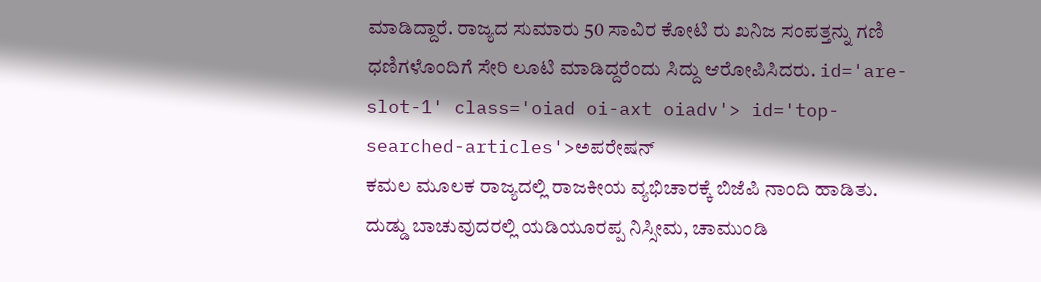ಮಾಡಿದ್ದಾರೆ. ರಾಜ್ಯದ ಸುಮಾರು 50 ಸಾವಿರ ಕೋಟಿ ರು ಖನಿಜ ಸಂಪತ್ತನ್ನು ಗಣಿ ಧಣಿಗಳೊಂದಿಗೆ ಸೇರಿ ಲೂಟಿ ಮಾಡಿದ್ದರೆಂದು ಸಿದ್ದು ಆರೋಪಿಸಿದರು. id='are-slot-1' class='oiad oi-axt oiadv'> id='top-searched-articles'>ಅಪರೇಷನ್
ಕಮಲ ಮೂಲಕ ರಾಜ್ಯದಲ್ಲಿ ರಾಜಕೀಯ ವ್ಯಭಿಚಾರಕ್ಕೆ ಬಿಜೆಪಿ ನಾಂದಿ ಹಾಡಿತು. ದುಡ್ಡು ಬಾಚುವುದರಲ್ಲಿ ಯಡಿಯೂರಪ್ಪ ನಿಸ್ಸೀಮ, ಚಾಮುಂಡಿ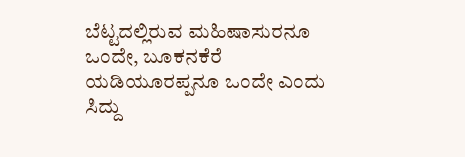ಬೆಟ್ಟದಲ್ಲಿರುವ ಮಹಿಷಾಸುರನೂ ಒಂದೇ, ಬೂಕನಕೆರೆ ಯಡಿಯೂರಪ್ಪನೂ ಒಂದೇ ಎಂದು ಸಿದ್ದು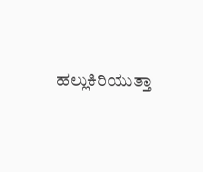ಹಲ್ಲುಕಿರಿಯುತ್ತಾ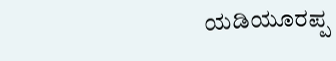ಯಡಿಯೂರಪ್ಪ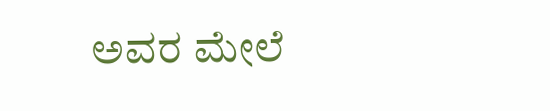ಅವರ ಮೇಲೆ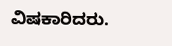ವಿಷಕಾರಿದರು.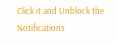Click it and Unblock the Notifications